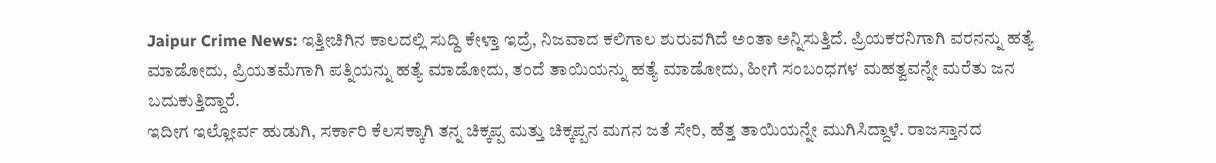Jaipur Crime News: ಇತ್ತೀಚಿಗಿನ ಕಾಲದಲ್ಲಿ ಸುದ್ದಿ ಕೇಳ್ತಾ ಇದ್ರೆ, ನಿಜವಾದ ಕಲಿಗಾಲ ಶುರುವಗಿದೆ ಅಂತಾ ಅನ್ನಿಸುತ್ತಿದೆ. ಪ್ರಿಯಕರನಿಗಾಗಿ ವರನನ್ನು ಹತ್ಯೆ ಮಾಡೋದು, ಪ್ರಿಯತಮೆಗಾಗಿ ಪತ್ನಿಯನ್ನು ಹತ್ಯೆ ಮಾಡೋದು, ತಂದೆ ತಾಯಿಯನ್ನು ಹತ್ಯೆ ಮಾಡೋದು, ಹೀಗೆ ಸಂಬಂಧಗಳ ಮಹತ್ವವನ್ನೇ ಮರೆತು ಜನ ಬದುಕುತ್ತಿದ್ದಾರೆ.
ಇದೀಗ ಇಲ್ಲೋರ್ವ ಹುಡುಗಿ, ಸರ್ಕಾರಿ ಕೆಲಸಕ್ಕಾಗಿ ತನ್ನ ಚಿಕ್ಕಪ್ಪ ಮತ್ತು ಚಿಕ್ಕಪ್ಪನ ಮಗನ ಜತೆ ಸೇರಿ, ಹೆತ್ತ ತಾಯಿಯನ್ನೇ ಮುಗಿಸಿದ್ದಾಳೆ. ರಾಜಸ್ತಾನದ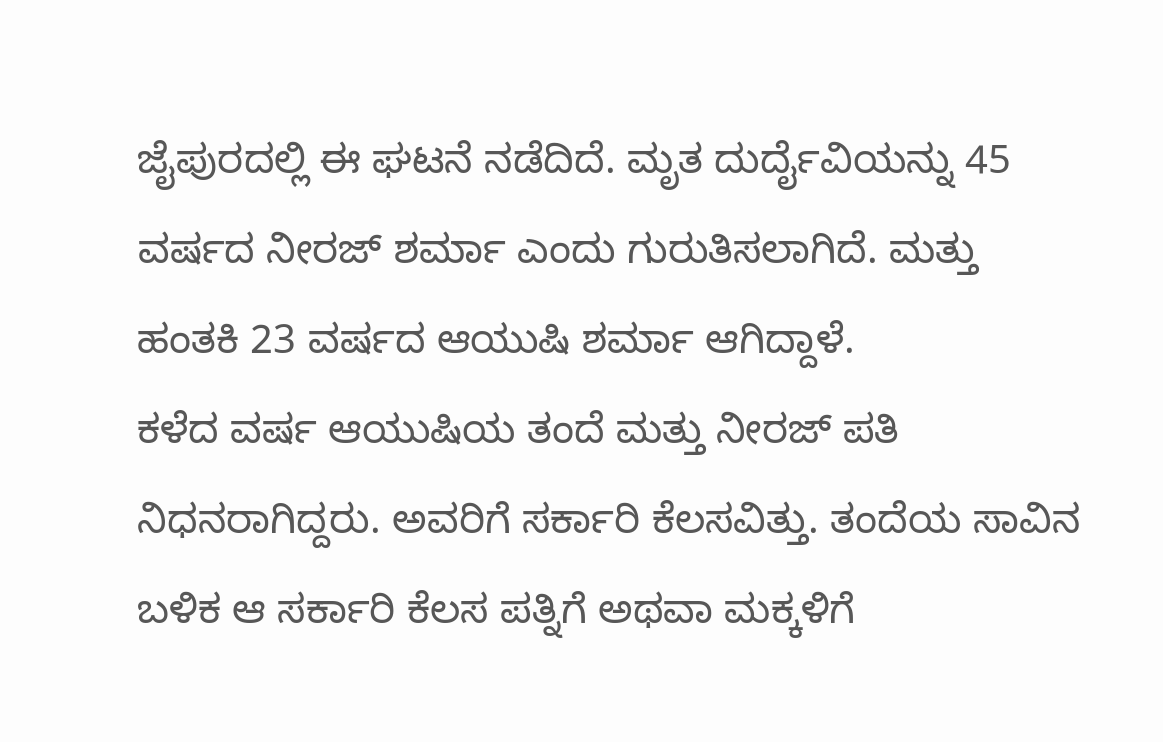ಜೈಪುರದಲ್ಲಿ ಈ ಘಟನೆ ನಡೆದಿದೆ. ಮೃತ ದುರ್ದೈವಿಯನ್ನು 45 ವರ್ಷದ ನೀರಜ್ ಶರ್ಮಾ ಎಂದು ಗುರುತಿಸಲಾಗಿದೆ. ಮತ್ತು ಹಂತಕಿ 23 ವರ್ಷದ ಆಯುಷಿ ಶರ್ಮಾ ಆಗಿದ್ದಾಳೆ.
ಕಳೆದ ವರ್ಷ ಆಯುಷಿಯ ತಂದೆ ಮತ್ತು ನೀರಜ್ ಪತಿ ನಿಧನರಾಗಿದ್ದರು. ಅವರಿಗೆ ಸರ್ಕಾರಿ ಕೆಲಸವಿತ್ತು. ತಂದೆಯ ಸಾವಿನ ಬಳಿಕ ಆ ಸರ್ಕಾರಿ ಕೆಲಸ ಪತ್ನಿಗೆ ಅಥವಾ ಮಕ್ಕಳಿಗೆ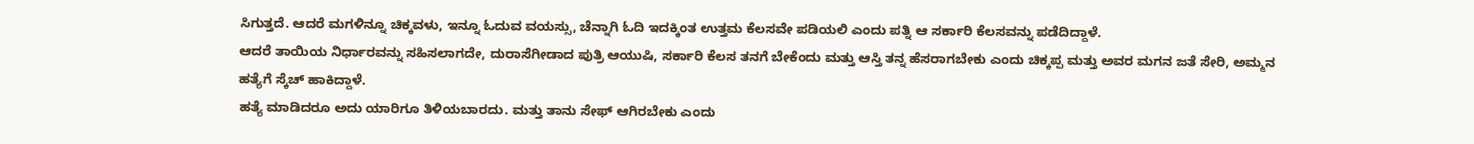ಸಿಗುತ್ತದೆ. ಆದರೆ ಮಗಳಿನ್ನೂ ಚಿಕ್ಕವಳು, ಇನ್ನೂ ಓದುವ ವಯಸ್ಸು, ಚೆನ್ನಾಗಿ ಓದಿ ಇದಕ್ಕಿಂತ ಉತ್ತಮ ಕೆಲಸವೇ ಪಡಿಯಲಿ ಎಂದು ಪತ್ನಿ ಆ ಸರ್ಕಾರಿ ಕೆಲಸವನ್ನು ಪಡೆದಿದ್ದಾಳೆ.
ಆದರೆ ತಾಯಿಯ ನಿರ್ಧಾರವನ್ನು ಸಹಿಸಲಾಗದೇ, ದುರಾಸೆಗೀಡಾದ ಪುತ್ರಿ ಆಯುಷಿ, ಸರ್ಕಾರಿ ಕೆಲಸ ತನಗೆ ಬೇಕೆಂದು ಮತ್ತು ಆಸ್ತಿ ತನ್ನ ಹೆಸರಾಗಬೇಕು ಎಂದು ಚಿಕ್ಕಪ್ಪ ಮತ್ತು ಅವರ ಮಗನ ಜತೆ ಸೇರಿ, ಅಮ್ಮನ ಹತ್ಯೆಗೆ ಸ್ಕೆಚ್ ಹಾಕಿದ್ದಾಳೆ.
ಹತ್ಯೆ ಮಾಡಿದರೂ ಅದು ಯಾರಿಗೂ ತಿಳಿಯಬಾರದು. ಮತ್ತು ತಾನು ಸೇಫ್ ಆಗಿರಬೇಕು ಎಂದು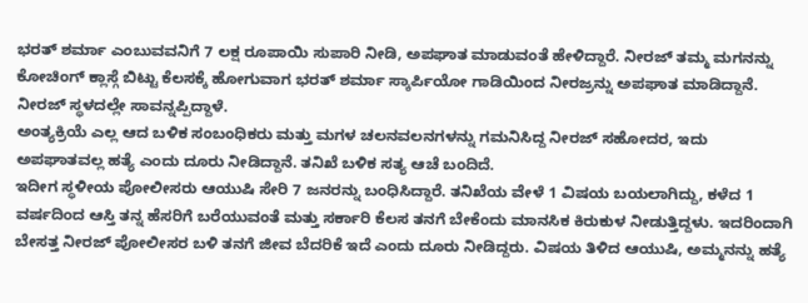ಭರತ್ ಶರ್ಮಾ ಎಂಬುವವನಿಗೆ 7 ಲಕ್ಷ ರೂಪಾಯಿ ಸುಪಾರಿ ನೀಡಿ, ಅಪಘಾತ ಮಾಡುವಂತೆ ಹೇಳಿದ್ದಾರೆ. ನೀರಜ್ ತಮ್ಮ ಮಗನನ್ನು ಕೋಚಿಂಗ್ ಕ್ಲಾಸ್ಗೆ ಬಿಟ್ಟು ಕೆಲಸಕ್ಕೆ ಹೋಗುವಾಗ ಭರತ್ ಶರ್ಮಾ ಸ್ಕಾರ್ಪಿಯೋ ಗಾಡಿಯಿಂದ ನೀರಜ್ರನ್ನು ಅಪಘಾತ ಮಾಡಿದ್ದಾನೆ. ನೀರಜ್ ಸ್ಥಳದಲ್ಲೇ ಸಾವನ್ನಪ್ಪಿದ್ದಾಳೆ.
ಅಂತ್ಯಕ್ರಿಯೆ ಎಲ್ಲ ಆದ ಬಳಿಕ ಸಂಬಂಧಿಕರು ಮತ್ತು ಮಗಳ ಚಲನವಲನಗಳನ್ನು ಗಮನಿಸಿದ್ದ ನೀರಜ್ ಸಹೋದರ, ಇದು ಅಪಘಾತವಲ್ಲ ಹತ್ಯೆ ಎಂದು ದೂರು ನೀಡಿದ್ದಾನೆ. ತನಿಖೆ ಬಳಿಕ ಸತ್ಯ ಆಚೆ ಬಂದಿದೆ.
ಇದೀಗ ಸ್ಥಳೀಯ ಪೋಲೀಸರು ಆಯುಷಿ ಸೇರಿ 7 ಜನರನ್ನು ಬಂಧಿಸಿದ್ದಾರೆ. ತನಿಖೆಯ ವೇಳೆ 1 ವಿಷಯ ಬಯಲಾಗಿದ್ದು, ಕಳೆದ 1 ವರ್ಷದಿಂದ ಆಸ್ತಿ ತನ್ನ ಹೆಸರಿಗೆ ಬರೆಯುವಂತೆ ಮತ್ತು ಸರ್ಕಾರಿ ಕೆಲಸ ತನಗೆ ಬೇಕೆಂದು ಮಾನಸಿಕ ಕಿರುಕುಳ ನೀಡುತ್ತಿದ್ದಳು. ಇದರಿಂದಾಗಿ ಬೇಸತ್ತ ನೀರಜ್ ಪೋಲೀಸರ ಬಳಿ ತನಗೆ ಜೀವ ಬೆದರಿಕೆ ಇದೆ ಎಂದು ದೂರು ನೀಡಿದ್ದರು. ವಿಷಯ ತಿಳಿದ ಆಯುಷಿ, ಅಮ್ಮನನ್ನು ಹತ್ಯೆ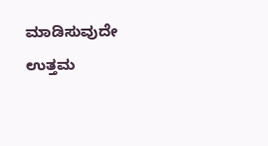ಮಾಡಿಸುವುದೇ ಉತ್ತಮ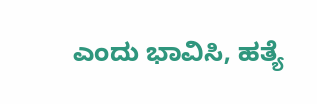ಎಂದು ಭಾವಿಸಿ, ಹತ್ಯೆ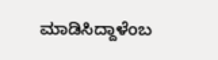ಮಾಡಿಸಿದ್ದಾಳೆಂಬ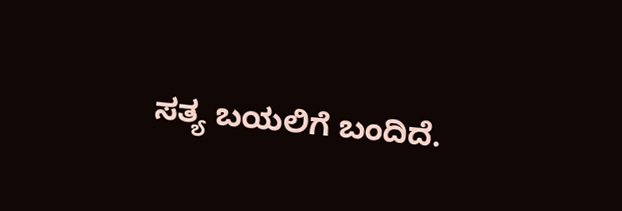ಸತ್ಯ ಬಯಲಿಗೆ ಬಂದಿದೆ.